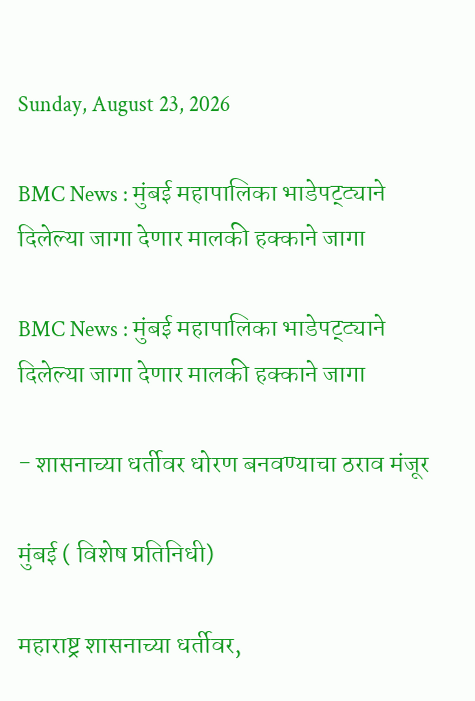Sunday, August 23, 2026

BMC News : मुंबई महापालिका भाडेपट्ट्याने दिलेल्या जागा देणार मालकी हक्काने जागा

BMC News : मुंबई महापालिका भाडेपट्ट्याने दिलेल्या जागा देणार मालकी हक्काने जागा

- शासनाच्या धर्तीवर धोरण बनवण्याचा ठराव मंजूर

मुंबई ( विशेष प्रतिनिधी)

महाराष्ट्र शासनाच्या धर्तीवर,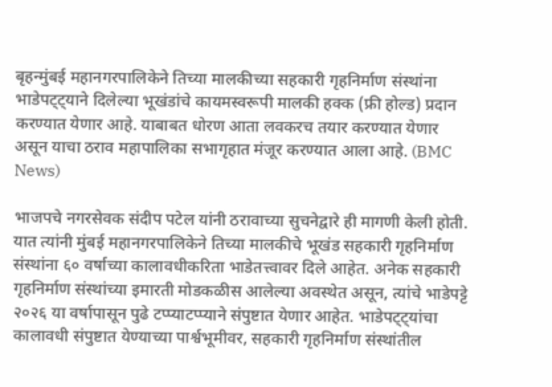बृहन्मुंबई महानगरपालिकेने तिच्या मालकीच्या सहकारी गृहनिर्माण संस्थांना भाडेपट्ट्याने दिलेल्या भूखंडांचे कायमस्वरूपी मालकी हक्क (फ्री होल्ड) प्रदान करण्यात येणार आहे. याबाबत धोरण आता लवकरच तयार करण्यात येणार असून याचा ठराव महापालिका सभागृहात मंजूर करण्यात आला आहे. (BMC News)

भाजपचे नगरसेवक संदीप पटेल यांनी ठरावाच्या सुचनेद्वारे ही मागणी केली होती. यात त्यांनी मुंबई महानगरपालिकेने तिच्या मालकीचे भूखंड सहकारी गृहनिर्माण संस्थांना ६० वर्षाच्या कालावधीकरिता भाडेतत्त्वावर दिले आहेत. अनेक सहकारी गृहनिर्माण संस्थांच्या इमारती मोडकळीस आलेल्या अवस्थेत असून, त्यांचे भाडेपट्टे २०२६ या वर्षापासून पुढे टप्प्याटप्प्याने संपुष्टात येणार आहेत. भाडेपट्ट्‌यांचा कालावधी संपुष्टात येण्याच्या पार्श्वभूमीवर, सहकारी गृहनिर्माण संस्थांतील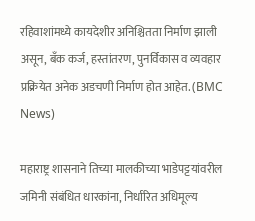रहिवाशांमध्ये कायदेशीर अनिश्चितता निर्माण झाली असून, बँक कर्ज, हस्तांतरण, पुनर्विकास व व्यवहार प्रक्रियेत अनेक अडचणी निर्माण होत आहेत. (BMC News)

महाराष्ट्र शासनाने तिच्या मालकीच्या भाडेपट्टयांवरील जमिनी संबंधित धारकांना, निर्धारित अधिमूल्य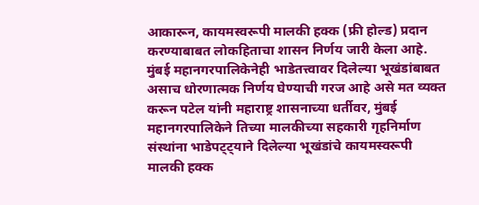आकारून, कायमस्वरूपी मालकी हक्क (फ्री होल्ड) प्रदान करण्याबाबत लोकहिताचा शासन निर्णय जारी केला आहे. मुंबई महानगरपालिकेनेही भाडेतत्त्वावर दिलेल्या भूखंडांबाबत असाच धोरणात्मक निर्णय घेण्याची गरज आहे असे मत व्यक्त करून पटेल यांनी महाराष्ट्र शासनाच्या धर्तीवर, मुंबई महानगरपालिकेने तिच्या मालकीच्या सहकारी गृहनिर्माण संस्थांना भाडेपट्ट्याने दिलेल्या भूखंडांचे कायमस्वरूपी मालकी हक्क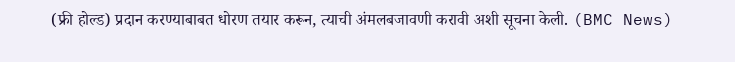(फ्री होल्ड) प्रदान करण्याबाबत धोरण तयार करून, त्याची अंमलबजावणी करावी अशी सूचना केली. (BMC News)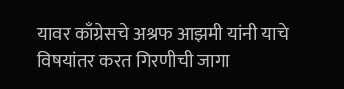यावर काँग्रेसचे अश्रफ आझमी यांनी याचे विषयांतर करत गिरणीची जागा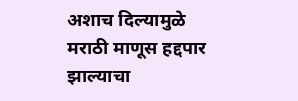अशाच दिल्यामुळे मराठी माणूस हद्दपार झाल्याचा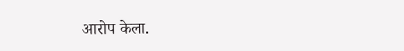आरोप केला.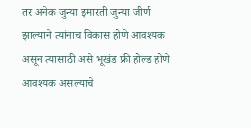तर अनेक जुन्या इमारती जुन्या जीर्ण झाल्याने त्यांनाच विकास होणे आवश्यक असून त्यासाठी असे भूखंड फ्री होल्ड होणे आवश्यक असल्याचे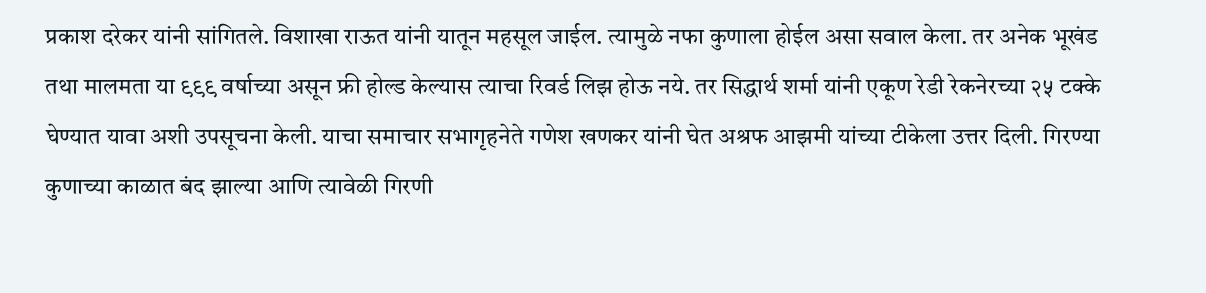प्रकाश दरेकर यांनी सांगितले. विशाखा राऊत यांनी यातून महसूल जाईल. त्यामुळे नफा कुणाला होईल असा सवाल केला. तर अनेक भूखंड तथा मालमता या ९९९ वर्षाच्या असून फ्री होल्ड केल्यास त्याचा रिवर्ड लिझ होऊ नये. तर सिद्धार्थ शर्मा यांनी एकूण रेडी रेकनेरच्या २५ टक्के घेण्यात यावा अशी उपसूचना केली. याचा समाचार सभागृहनेते गणेश खणकर यांनी घेत अश्रफ आझमी यांच्या टीकेला उत्तर दिली. गिरण्या कुणाच्या काळात बंद झाल्या आणि त्यावेळी गिरणी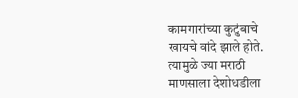कामगारांच्या कुटुंबाचे खायचे वांदे झाले होते. त्यामुळे ज्या मराठी माणसाला देशोधडीला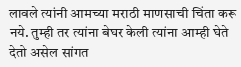लावले त्यांनी आमच्या मराठी माणसाची चिंता करू नये. तुम्ही तर त्यांना बेघर केली त्यांना आम्ही घेते देतो असेल सांगत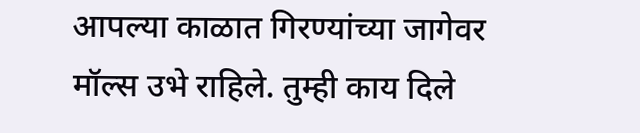आपल्या काळात गिरण्यांच्या जागेवर मॉल्स उभे राहिले. तुम्ही काय दिले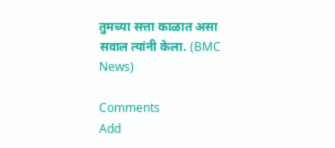तुमच्या सत्ता काळात असा सवाल त्यांनी केला. (BMC News)

Comments
Add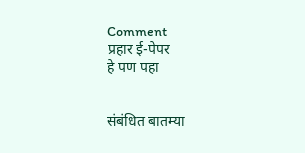Comment
प्रहार ई-पेपर
हे पण पहा


संबंधित बातम्या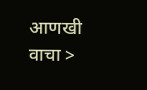आणखी वाचा >